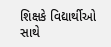શિક્ષકે વિદ્યાર્થીઓ સાથે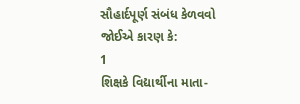સૌહાર્દપૂર્ણ સંબંધ કેળવવો જોઈએ કારણ કે:
1
શિક્ષકે વિદ્યાર્થીના માતા-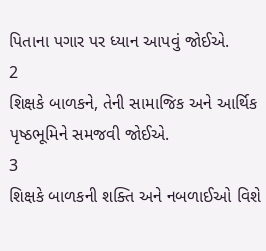પિતાના પગાર પર ધ્યાન આપવું જોઈએ.
2
શિક્ષકે બાળકને, તેની સામાજિક અને આર્થિક પૃષ્ઠભૂમિને સમજવી જોઈએ.
3
શિક્ષકે બાળકની શક્તિ અને નબળાઈઓ વિશે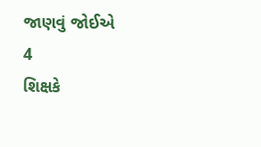જાણવું જોઈએ
4
શિક્ષકે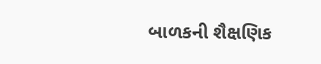બાળકની શૈક્ષણિક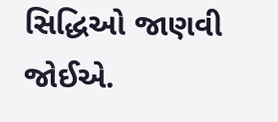સિદ્ધિઓ જાણવી જોઈએ.